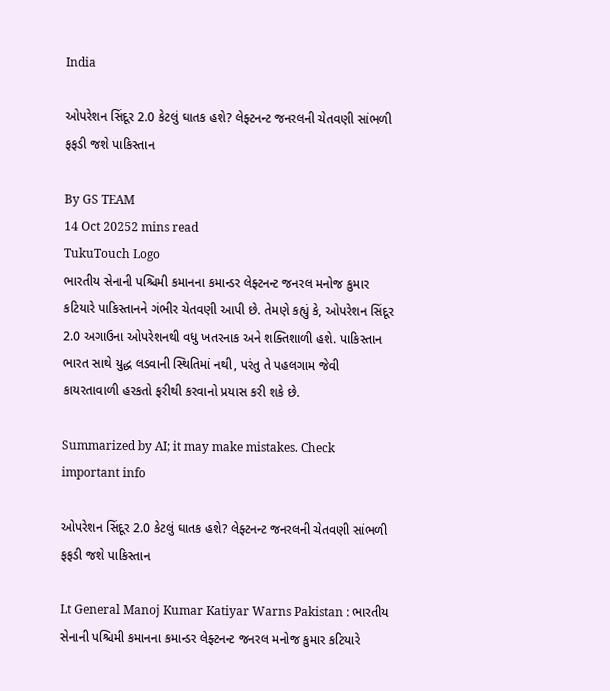India

ઓપરેશન સિંદૂર 2.0 કેટલું ઘાતક હશે? લેફ્ટનન્ટ જનરલની ચેતવણી સાંભળી ફફડી જશે પાકિસ્તાન

By GS TEAM
14 Oct 20252 mins read
TukuTouch Logo
ભારતીય સેનાની પશ્ચિમી કમાનના કમાન્ડર લેફ્ટનન્ટ જનરલ મનોજ કુમાર કટિયારે પાકિસ્તાનને ગંભીર ચેતવણી આપી છે. તેમણે કહ્યું કે, ઓપરેશન સિંદૂર 2.0 અગાઉના ઓપરેશનથી વધુ ખતરનાક અને શક્તિશાળી હશે. પાકિસ્તાન ભારત સાથે યુદ્ધ લડવાની સ્થિતિમાં નથી, પરંતુ તે પહલગામ જેવી કાયરતાવાળી હરકતો ફરીથી કરવાનો પ્રયાસ કરી શકે છે.

Summarized by AI; it may make mistakes. Check important info

ઓપરેશન સિંદૂર 2.0 કેટલું ઘાતક હશે? લેફ્ટનન્ટ જનરલની ચેતવણી સાંભળી ફફડી જશે પાકિસ્તાન

Lt General Manoj Kumar Katiyar Warns Pakistan : ભારતીય સેનાની પશ્ચિમી કમાનના કમાન્ડર લેફ્ટનન્ટ જનરલ મનોજ કુમાર કટિયારે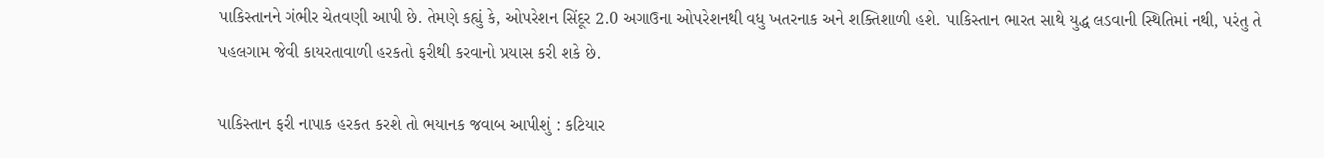પાકિસ્તાનને ગંભીર ચેતવણી આપી છે. તેમણે કહ્યું કે, ઓપરેશન સિંદૂર 2.0 અગાઉના ઓપરેશનથી વધુ ખતરનાક અને શક્તિશાળી હશે. પાકિસ્તાન ભારત સાથે યુદ્ધ લડવાની સ્થિતિમાં નથી, પરંતુ તે પહલગામ જેવી કાયરતાવાળી હરકતો ફરીથી કરવાનો પ્રયાસ કરી શકે છે.

પાકિસ્તાન ફરી નાપાક હરકત કરશે તો ભયાનક જવાબ આપીશું : કટિયાર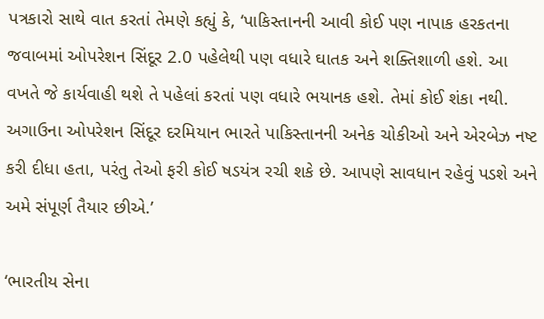પત્રકારો સાથે વાત કરતાં તેમણે કહ્યું કે, ‘પાકિસ્તાનની આવી કોઈ પણ નાપાક હરકતના જવાબમાં ઓપરેશન સિંદૂર 2.0 પહેલેથી પણ વધારે ઘાતક અને શક્તિશાળી હશે. આ વખતે જે કાર્યવાહી થશે તે પહેલાં કરતાં પણ વધારે ભયાનક હશે. તેમાં કોઈ શંકા નથી. અગાઉના ઓપરેશન સિંદૂર દરમિયાન ભારતે પાકિસ્તાનની અનેક ચોકીઓ અને એરબેઝ નષ્ટ કરી દીધા હતા, પરંતુ તેઓ ફરી કોઈ ષડયંત્ર રચી શકે છે. આપણે સાવધાન રહેવું પડશે અને અમે સંપૂર્ણ તૈયાર છીએ.’

‘ભારતીય સેના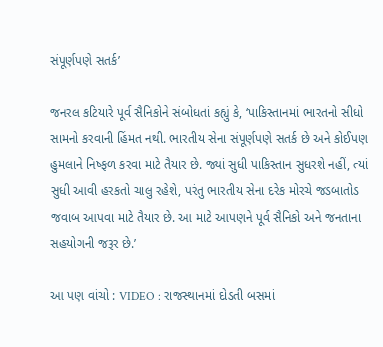સંપૂર્ણપણે સતર્ક’

જનરલ કટિયારે પૂર્વ સૈનિકોને સંબોધતાં કહ્યું કે, ‘પાકિસ્તાનમાં ભારતનો સીધો સામનો કરવાની હિંમત નથી. ભારતીય સેના સંપૂર્ણપણે સતર્ક છે અને કોઈપણ હુમલાને નિષ્ફળ કરવા માટે તૈયાર છે. જ્યાં સુધી પાકિસ્તાન સુધરશે નહીં, ત્યાં સુધી આવી હરકતો ચાલુ રહેશે, પરંતુ ભારતીય સેના દરેક મોરચે જડબાતોડ જવાબ આપવા માટે તૈયાર છે. આ માટે આપણને પૂર્વ સૈનિકો અને જનતાના સહયોગની જરૂર છે.’

આ પણ વાંચો : VIDEO : રાજસ્થાનમાં દોડતી બસમાં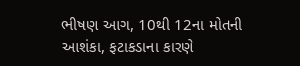ભીષણ આગ, 10થી 12ના મોતની આશંકા, ફટાકડાના કારણે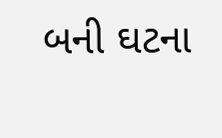બની ઘટના